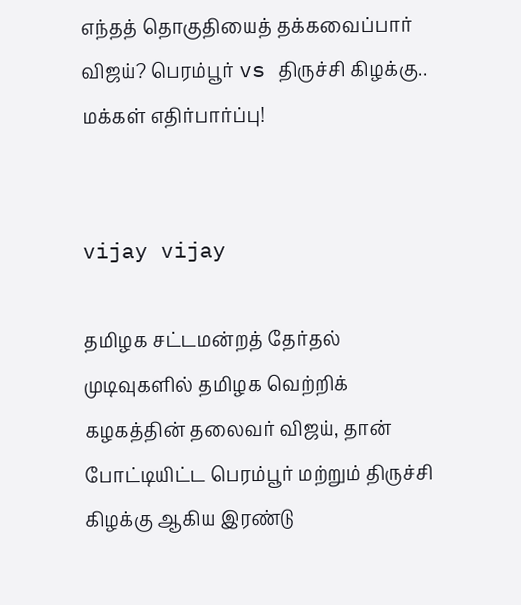எந்தத் தொகுதியைத் தக்கவைப்பார் விஜய்? பெரம்பூர் vs திருச்சி கிழக்கு.. மக்கள் எதிர்பார்ப்பு!


vijay vijay

தமிழக சட்டமன்றத் தேர்தல் முடிவுகளில் தமிழக வெற்றிக் கழகத்தின் தலைவர் விஜய், தான் போட்டியிட்ட பெரம்பூர் மற்றும் திருச்சி கிழக்கு ஆகிய இரண்டு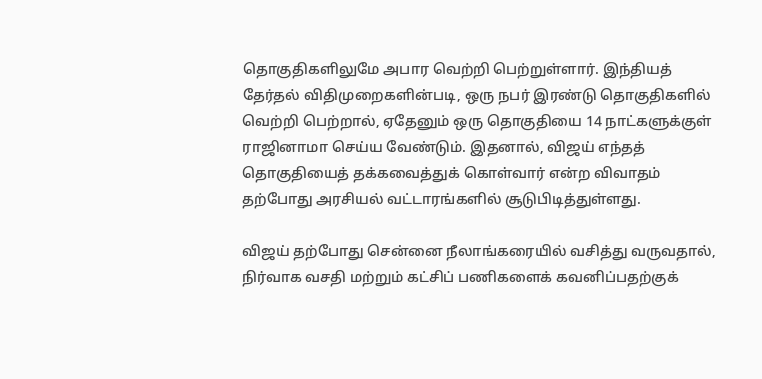தொகுதிகளிலுமே அபார வெற்றி பெற்றுள்ளார். இந்தியத் தேர்தல் விதிமுறைகளின்படி, ஒரு நபர் இரண்டு தொகுதிகளில் வெற்றி பெற்றால், ஏதேனும் ஒரு தொகுதியை 14 நாட்களுக்குள் ராஜினாமா செய்ய வேண்டும். இதனால், விஜய் எந்தத் தொகுதியைத் தக்கவைத்துக் கொள்வார் என்ற விவாதம் தற்போது அரசியல் வட்டாரங்களில் சூடுபிடித்துள்ளது.

விஜய் தற்போது சென்னை நீலாங்கரையில் வசித்து வருவதால், நிர்வாக வசதி மற்றும் கட்சிப் பணிகளைக் கவனிப்பதற்குக்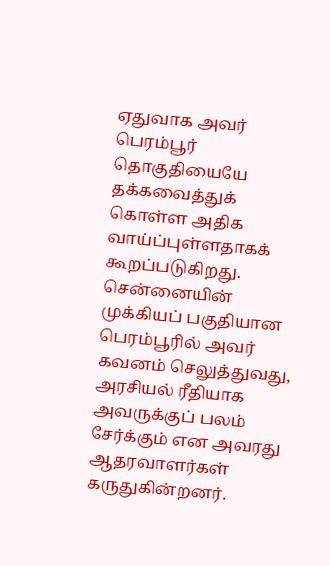ஏதுவாக அவர் பெரம்பூர் தொகுதியையே தக்கவைத்துக் கொள்ள அதிக வாய்ப்புள்ளதாகக் கூறப்படுகிறது. சென்னையின் முக்கியப் பகுதியான பெரம்பூரில் அவர் கவனம் செலுத்துவது, அரசியல் ரீதியாக அவருக்குப் பலம் சேர்க்கும் என அவரது ஆதரவாளர்கள் கருதுகின்றனர்.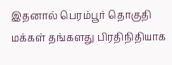இதனால் பெரம்பூர் தொகுதி மக்கள் தங்களது பிரதிநிதியாக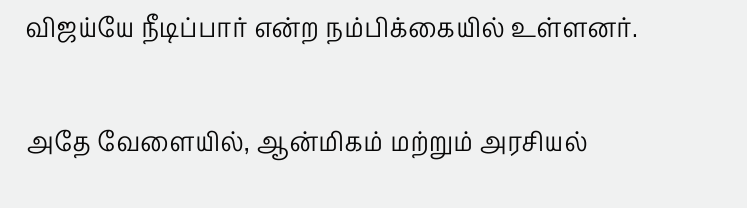விஜய்யே நீடிப்பார் என்ற நம்பிக்கையில் உள்ளனர்.

அதே வேளையில், ஆன்மிகம் மற்றும் அரசியல்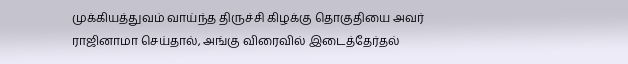முக்கியத்துவம் வாய்ந்த திருச்சி கிழக்கு தொகுதியை அவர் ராஜினாமா செய்தால், அங்கு விரைவில் இடைத்தேர்தல்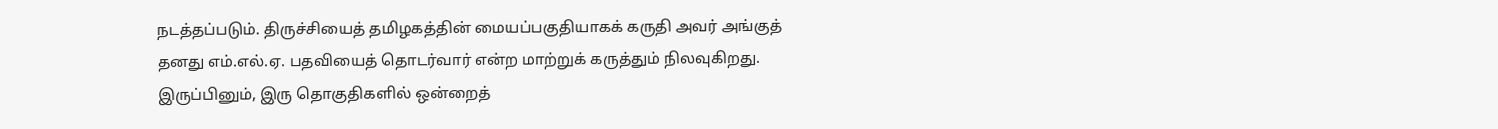நடத்தப்படும். திருச்சியைத் தமிழகத்தின் மையப்பகுதியாகக் கருதி அவர் அங்குத் தனது எம்.எல்.ஏ. பதவியைத் தொடர்வார் என்ற மாற்றுக் கருத்தும் நிலவுகிறது. இருப்பினும், இரு தொகுதிகளில் ஒன்றைத்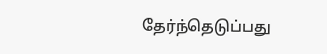தேர்ந்தெடுப்பது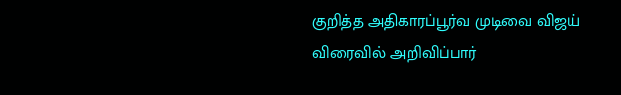குறித்த அதிகாரப்பூர்வ முடிவை விஜய் விரைவில் அறிவிப்பார்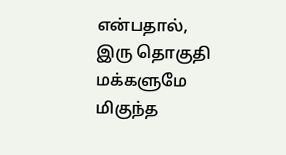என்பதால், இரு தொகுதி மக்களுமே மிகுந்த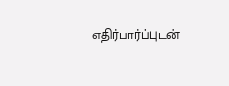எதிர்பார்ப்புடன்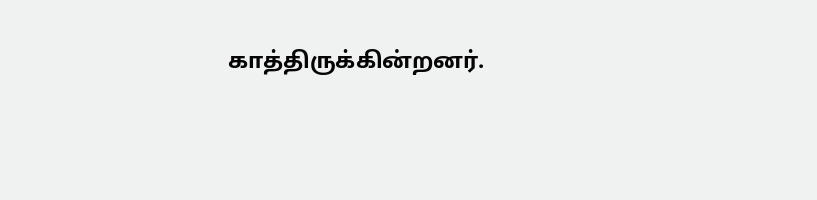காத்திருக்கின்றனர்.